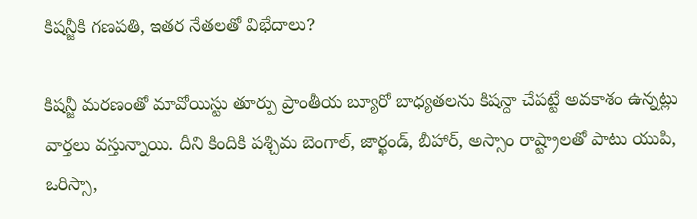కిషన్జీకి గణపతి, ఇతర నేతలతో విభేదాలు?

కిషన్జీ మరణంతో మావోయిస్టు తూర్పు ప్రాంతీయ బ్యూరో బాధ్యతలను కిషన్దా చేపట్టే అవకాశం ఉన్నట్లు వార్తలు వస్తున్నాయి. దీని కిందికి పశ్చిమ బెంగాల్, జార్ఖండ్, బీహార్, అస్సాం రాష్ట్రాలతో పాటు యుపి, ఒరిస్సా,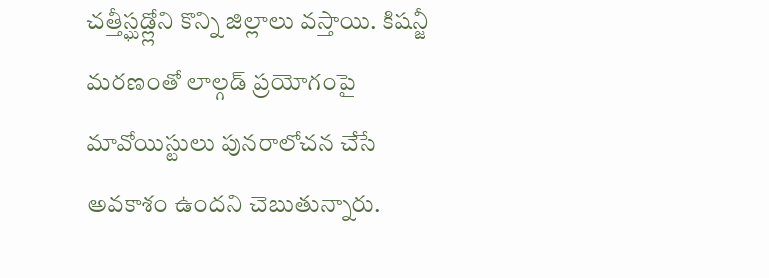చత్తీస్ఘడ్ల్లోని కొన్ని జిల్లాలు వస్తాయి. కిషన్జీ మరణంతో లాల్గడ్ ప్రయోగంపై మావోయిస్టులు పునరాలోచన చేసే అవకాశం ఉందని చెబుతున్నారు.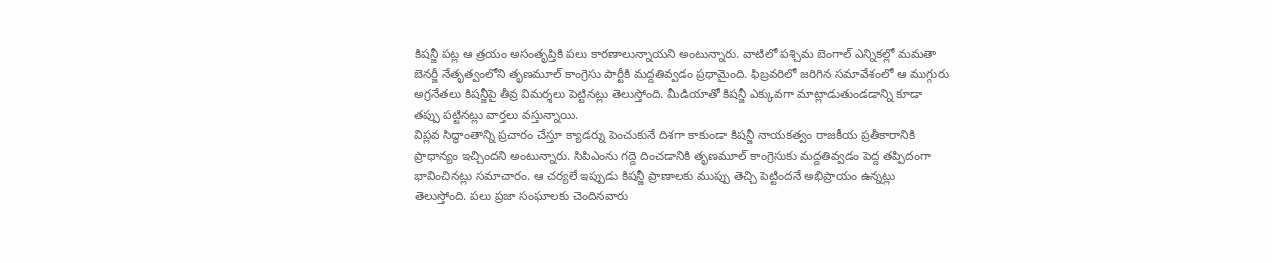కిషన్జీ పట్ల ఆ త్రయం అసంతృప్తికి పలు కారణాలున్నాయని అంటున్నారు. వాటిలో పశ్చిమ బెంగాల్ ఎన్నికల్లో మమతా బెనర్జీ నేతృత్వంలోని తృణమూల్ కాంగ్రెసు పార్టీకి మద్దతివ్వడం ప్రధామైంది. ఫిబ్రవరిలో జరిగిన సమావేశంలో ఆ ముగ్గురు అగ్రనేతలు కిషన్జీపై తీవ్ర విమర్శలు పెట్టినట్లు తెలుస్తోంది. మీడియాతో కిషన్జీ ఎక్కువగా మాట్లాడుతుండడాన్ని కూడా తప్పు పట్టినట్లు వార్తలు వస్తున్నాయి.
విప్లవ సిద్ధాంతాన్ని ప్రచారం చేస్తూ క్యాడర్ను పెంచుకునే దిశగా కాకుండా కిషన్జీ నాయకత్వం రాజకీయ ప్రతీకారానికి ప్రాధాన్యం ఇచ్చిందని అంటున్నారు. సిపిఎంను గద్దె దించడానికి తృణమూల్ కాంగ్రెసుకు మద్దతివ్వడం పెద్ద తప్పిదంగా భావించినట్లు సమాచారం. ఆ చర్యలే ఇప్పుడు కిషన్జీ ప్రాణాలకు ముప్పు తెచ్చి పెట్టిందనే అభిప్రాయం ఉన్నట్లు తెలుస్తోంది. పలు ప్రజా సంఘాలకు చెందినవారు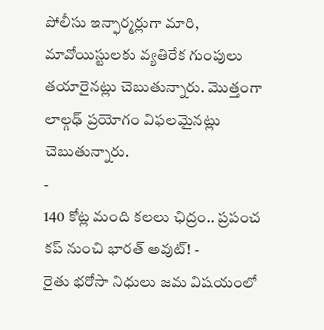పోలీసు ఇన్ఫార్మర్లుగా మారి, మావోయిస్టులకు వ్యతిరేక గుంపులు తయారైనట్లు చెబుతున్నారు. మొత్తంగా లాల్గఢ్ ప్రయోగం విఫలమైనట్లు చెబుతున్నారు.
-
140 కోట్ల మంది కలలు ఛిద్రం.. ప్రపంచ కప్ నుంచి భారత్ అవుట్! -
రైతు భరోసా నిధులు జమ విషయంలో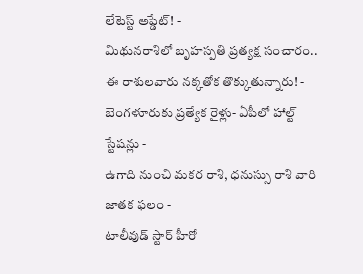లేటెస్ట్ అప్డేట్! -
మిథునరాశిలో బృహస్పతి ప్రత్యక్ష సంచారం.. ఈ రాశులవారు నక్కతోక తొక్కుతున్నారు! -
బెంగళూరుకు ప్రత్యేక రైళ్లు- ఏపీలో హాల్ట్ స్టేషన్లు -
ఉగాది నుంచి మకర రాశి, ధనుస్సు రాశి వారి జాతక ఫలం -
టాలీవుడ్ స్టార్ హీరో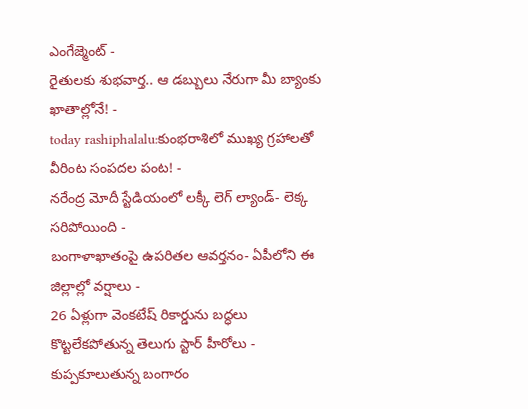ఎంగేజ్మెంట్ -
రైతులకు శుభవార్త.. ఆ డబ్బులు నేరుగా మీ బ్యాంకు ఖాతాల్లోనే! -
today rashiphalalu:కుంభరాశిలో ముఖ్య గ్రహాలతో వీరింట సంపదల పంట! -
నరేంద్ర మోదీ స్టేడియంలో లక్కీ లెగ్ ల్యాండ్- లెక్క సరిపోయింది -
బంగాళాఖాతంపై ఉపరితల ఆవర్తనం- ఏపీలోని ఈ జిల్లాల్లో వర్షాలు -
26 ఏళ్లుగా వెంకటేష్ రికార్డును బద్ధలు కొట్టలేకపోతున్న తెలుగు స్టార్ హీరోలు -
కుప్పకూలుతున్న బంగారం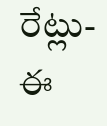రేట్లు- ఈ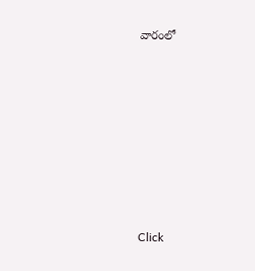వారంలో












Click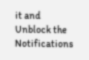it and Unblock the Notifications